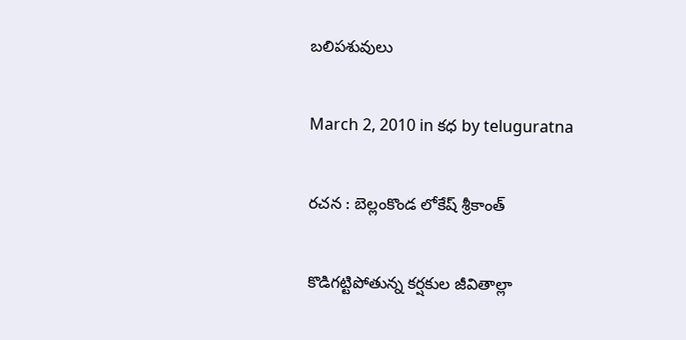బలిపశువులు

March 2, 2010 in కధ by teluguratna

రచన : బెల్లంకొండ లోకేష్ శ్రీకాంత్

కొడిగట్టిపోతున్న కర్షకుల జీవితాల్లా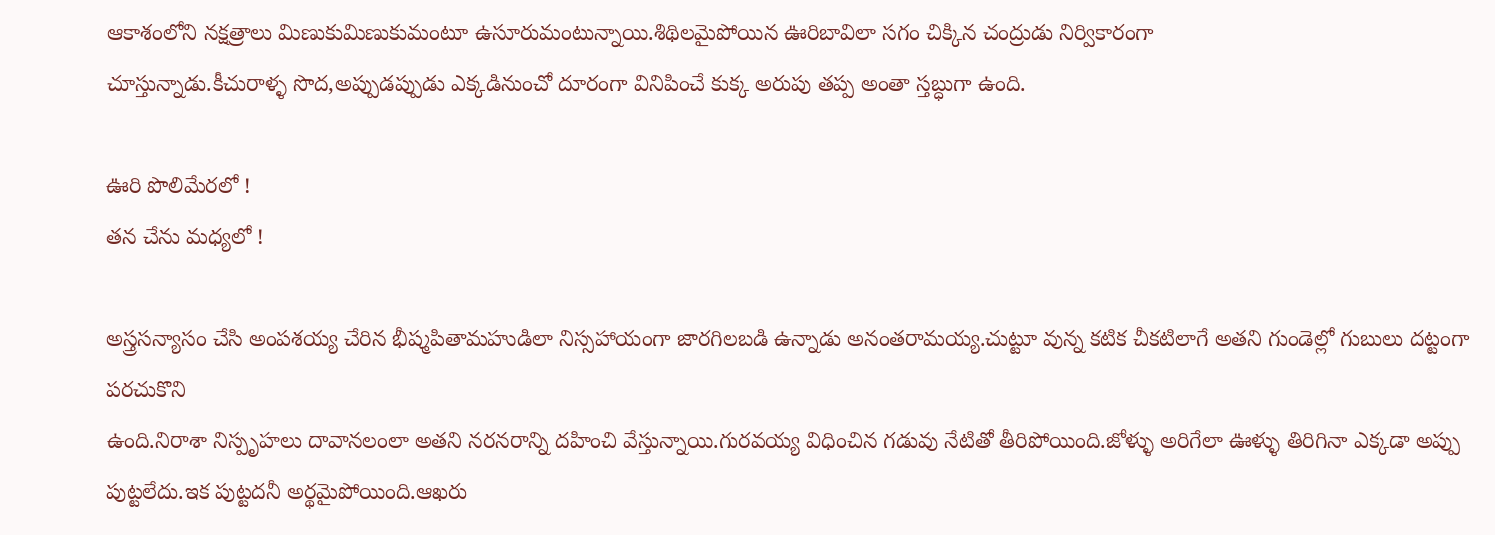ఆకాశంలోని నక్షత్రాలు మిణుకుమిణుకుమంటూ ఉసూరుమంటున్నాయి.శిథిలమైపోయిన ఊరిబావిలా సగం చిక్కిన చంద్రుడు నిర్వికారంగా
చూస్తున్నాడు.కీచురాళ్ళ సొద,అప్పుడప్పుడు ఎక్కడినుంచో దూరంగా వినిపించే కుక్క అరుపు తప్ప అంతా స్తబ్ధుగా ఉంది.

ఊరి పొలిమేరలో !
తన చేను మధ్యలో !

అస్త్రసన్యాసం చేసి అంపశయ్య చేరిన భీష్మపితామహుడిలా నిస్సహాయంగా జారగిలబడి ఉన్నాడు అనంతరామయ్య.చుట్టూ వున్న కటిక చీకటిలాగే అతని గుండెల్లో గుబులు దట్టంగా పరచుకొని
ఉంది.నిరాశా నిస్పృహలు దావానలంలా అతని నరనరాన్ని దహించి వేస్తున్నాయి.గురవయ్య విధించిన గడువు నేటితో తీరిపోయింది.జోళ్ళు అరిగేలా ఊళ్ళు తిరిగినా ఎక్కడా అప్పు పుట్టలేదు.ఇక పుట్టదనీ అర్థమైపోయింది.ఆఖరు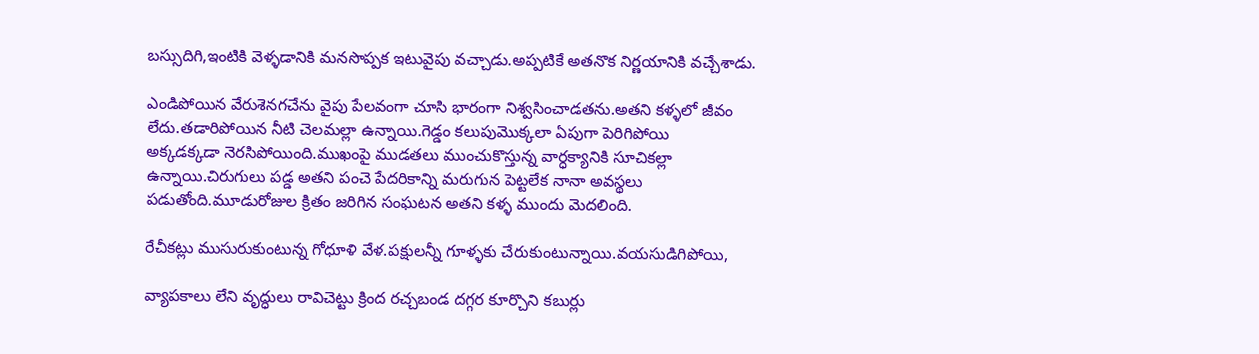బస్సుదిగి,ఇంటికి వెళ్ళడానికి మనసొప్పక ఇటువైపు వచ్చాడు.అప్పటికే అతనొక నిర్ణయానికి వచ్చేశాడు.

ఎండిపోయిన వేరుశెనగచేను వైపు పేలవంగా చూసి భారంగా నిశ్వసించాడతను.అతని కళ్ళలో జీవం లేదు.తడారిపోయిన నీటి చెలమల్లా ఉన్నాయి.గెడ్డం కలుపుమొక్కలా ఏపుగా పెరిగిపోయి
అక్కడక్కడా నెరసిపోయింది.ముఖంపై ముడతలు ముంచుకొస్తున్న వార్ధక్యానికి సూచికల్లా ఉన్నాయి.చిరుగులు పడ్డ అతని పంచె పేదరికాన్ని మరుగున పెట్టలేక నానా అవస్థలు పడుతోంది.మూడురోజుల క్రితం జరిగిన సంఘటన అతని కళ్ళ ముందు మెదలింది.

రేచీకట్లు ముసురుకుంటున్న గోధూళి వేళ.పక్షులన్నీ గూళ్ళకు చేరుకుంటున్నాయి.వయసుడిగిపోయి,

వ్యాపకాలు లేని వృద్ధులు రావిచెట్టు క్రింద రచ్చబండ దగ్గర కూర్చొని కబుర్లు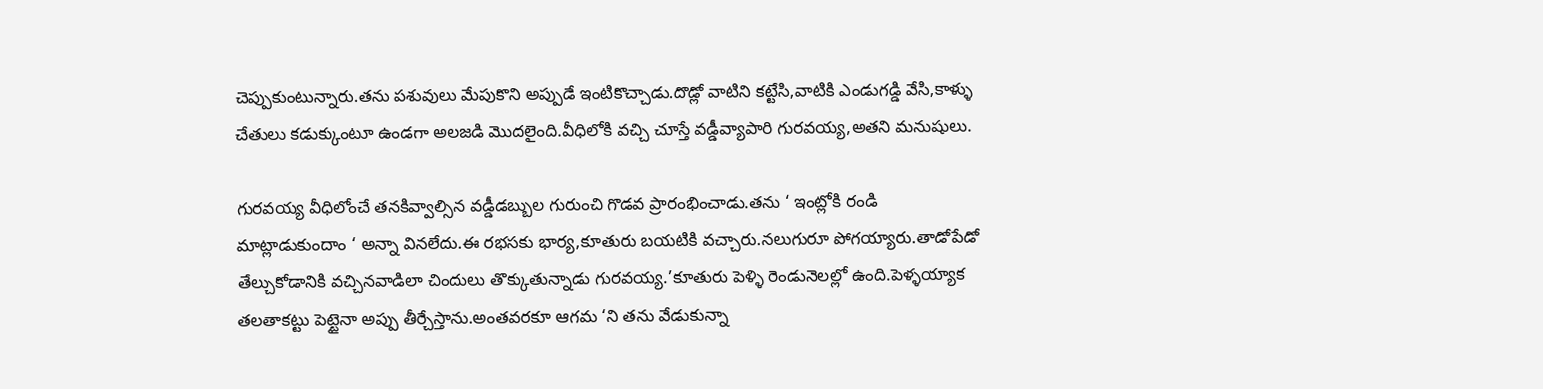చెప్పుకుంటున్నారు.తను పశువులు మేపుకొని అప్పుడే ఇంటికొచ్చాడు.దొడ్లో వాటిని కట్టేసి,వాటికి ఎండుగడ్డి వేసి,కాళ్ళు చేతులు కడుక్కుంటూ ఉండగా అలజడి మొదలైంది.వీధిలోకి వచ్చి చూస్తే వడ్డీవ్యాపారి గురవయ్య,అతని మనుషులు.

గురవయ్య వీధిలోంచే తనకివ్వాల్సిన వడ్డీడబ్బుల గురుంచి గొడవ ప్రారంభించాడు.తను ‘ ఇంట్లోకి రండి మాట్లాడుకుందాం ‘ అన్నా వినలేదు.ఈ రభసకు భార్య,కూతురు బయటికి వచ్చారు.నలుగురూ పోగయ్యారు.తాడోపేడో తేల్చుకోడానికి వచ్చినవాడిలా చిందులు తొక్కుతున్నాడు గురవయ్య.’కూతురు పెళ్ళి రెండునెలల్లో ఉంది.పెళ్ళయ్యాక తలతాకట్టు పెట్టైనా అప్పు తీర్చేస్తాను.అంతవరకూ ఆగమ ‘ని తను వేడుకున్నా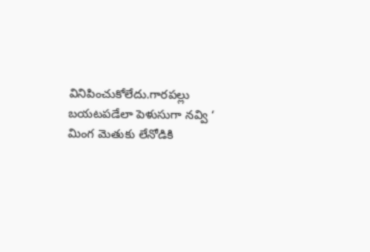వినిపించుకోలేదు.గారపల్లు బయటపడేలా పెళుసుగా నవ్వి ‘ మింగ మెతుకు లేనోడికి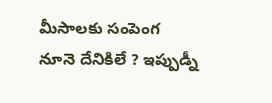మీసాలకు సంపెంగ నూనె దేనికిలే ? ఇప్పుడ్నీ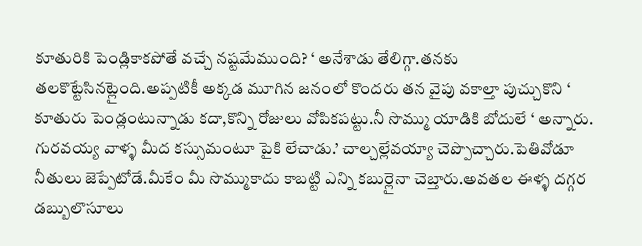కూతురికి పెండ్లికాకపోతే వచ్చే నష్టమేముంది? ‘ అనేశాడు తేలిగ్గా.తనకు తలకొట్టేసినట్లైంది.అప్పటికీ అక్కడ మూగిన జనంలో కొందరు తన వైపు వకాల్తా పుచ్చుకొని ‘ కూతురు పెండ్లంటున్నాడు కదా,కొన్ని రోజులు వోపికపట్టు.నీ సొమ్ము యాడికి బోదులే ‘ అన్నారు. గురవయ్య వాళ్ళ మీద కస్సుమంటూ పైకి లేచాడు.’ చాల్చల్లేవయ్యా చెప్పొచ్చారు.పెతివోడూ నీతులు జెప్పేటోడే.మీకేం మీ సొమ్ముకాదు కాబట్టి ఎన్ని కబుర్లైనా చెబ్తారు.అవతల ఈళ్ళ దగ్గర డబ్బులొసూలు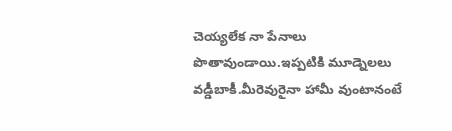చెయ్యలేక నా పేనాలు పొతావుండాయి.ఇప్పటికి మూడ్నెలలు వడ్డీబాకీ.మీరెవురైనా హామీ వుంటానంటే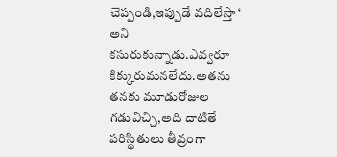చెప్పండి,ఇప్పుడే వదిలేస్తా ‘ అని కసురుకున్నాడు.ఎవ్వరూ కిక్కురుమనలేదు.అతను తనకు మూడురోజుల గడువిచ్చి,అది దాటితే పరిస్థితులు తీవ్రంగా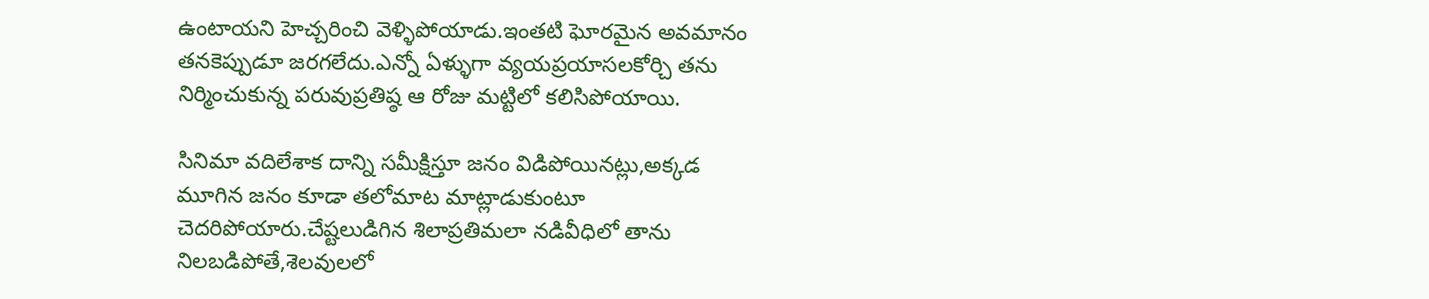ఉంటాయని హెచ్చరించి వెళ్ళిపోయాడు.ఇంతటి ఘోరమైన అవమానం తనకెప్పుడూ జరగలేదు.ఎన్నో ఏళ్ళుగా వ్యయప్రయాసలకోర్చి తను నిర్మించుకున్న పరువుప్రతిష్ఠ ఆ రోజు మట్టిలో కలిసిపోయాయి.

సినిమా వదిలేశాక దాన్ని సమీక్షిస్తూ జనం విడిపోయినట్లు,అక్కడ మూగిన జనం కూడా తలోమాట మాట్లాడుకుంటూ చెదరిపోయారు.చేష్టలుడిగిన శిలాప్రతిమలా నడివీధిలో తాను నిలబడిపోతే,శెలవులలో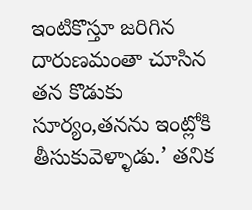ఇంటికొస్తూ జరిగిన దారుణమంతా చూసిన తన కొడుకు సూర్యం,తనను ఇంట్లోకి తీసుకువెళ్ళాడు.’ తనిక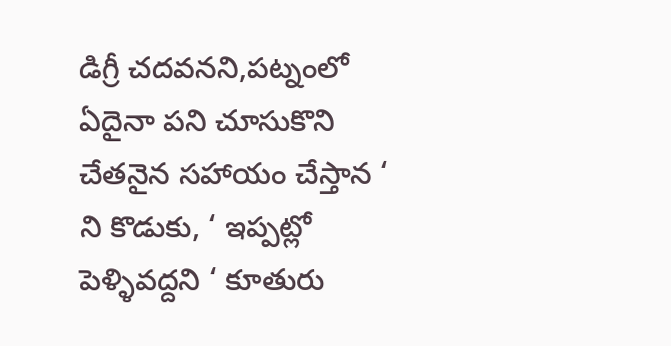డిగ్రీ చదవనని,పట్నంలో ఏదైనా పని చూసుకొని చేతనైన సహాయం చేస్తాన ‘ ని కొడుకు, ‘ ఇప్పట్లో పెళ్ళివద్దని ‘ కూతురు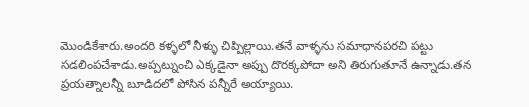మొండికేశారు.అందరి కళ్ళలో నీళ్ళు చిప్పిల్లాయి.తనే వాళ్ళను సమాధానపరచి పట్టు సడలింపచేశాడు.అప్పట్నుంచి ఎక్కడైనా అప్పు దొరక్కపోదా అని తిరుగుతూనే ఉన్నాడు.తన ప్రయత్నాలన్నీ బూడిదలో పోసిన పన్నీరే అయ్యాయి.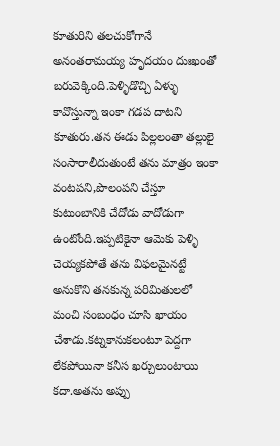కూతురిని తలచుకోగానే అనంతరామయ్య హృదయం దుఃఖంతో బరువెక్కింది.పెళ్ళిడొచ్చి ఏళ్ళు కావొస్తున్నా ఇంకా గడప దాటని కూతురు.తన ఈడు పిల్లలంతా తల్లులై సంసారాలీదుతుంటే తను మాత్రం ఇంకా వంటపని,పొలంపని చేస్తూ కుటుంబానికి చేదోడు వాదోడుగా ఉంటోంది.ఇప్పటికైనా ఆమెకు పెళ్ళి చెయ్యకపోతే తను విఫలమైనట్టే అనుకొని తనకున్న పరిమితులలో మంచి సంబంధం చూసి ఖాయం చేశాడు.కట్నకానుకలంటూ పెద్దగా లేకపోయినా కనీస ఖర్చులుంటాయి కదా.అతను అప్పు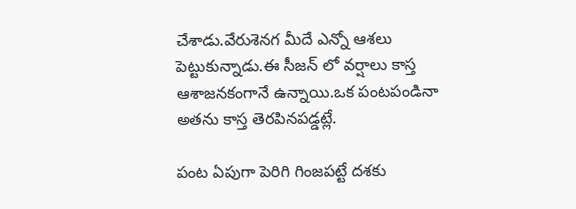చేశాడు.వేరుశెనగ మీదే ఎన్నో ఆశలు పెట్టుకున్నాడు.ఈ సీజన్ లో వర్షాలు కాస్త ఆశాజనకంగానే ఉన్నాయి.ఒక పంటపండినా అతను కాస్త తెరపినపడ్డట్లే.

పంట ఏపుగా పెరిగి గింజపట్టే దశకు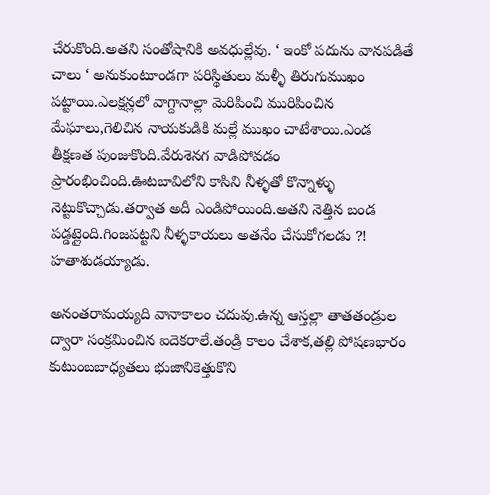చేరుకొంది.అతని సంతోషానికి అవధుల్లేవు. ‘ ఇంకో పదును వానపడితే చాలు ‘ అనుకుంటూండగా పరిస్థితులు మళ్ళీ తిరుగుముఖం పట్టాయి.ఎలక్షన్లలో వాగ్దానాల్లా మెరిపించి మురిపించిన మేఘాలు,గెలిచిన నాయకుడికి మల్లే ముఖం చాటేశాయి.ఎండ తీక్షణత పుంజుకొంది.వేరుశెనగ వాడిపోవడం ప్రారంభించింది.ఊటబావిలోని కాసిని నీళ్ళతో కొన్నాళ్ళు నెట్టుకొచ్చాడు.తర్వాత అదీ ఎండిపోయింది.అతని నెత్తిన బండ పడ్డట్లైంది.గింజపట్టని నీళ్ళకాయలు అతనేం చేసుకోగలడు ?! హతాశుడయ్యాడు.

అనంతరామయ్యది వానాకాలం చదువు.ఉన్న ఆస్తల్లా తాతతండ్రుల ద్వారా సంక్రమించిన ఐదెకరాలే.తండ్రి కాలం చేశాక,తల్లి పోషణభారం కుటుంబబాధ్యతలు భుజానికెత్తుకొని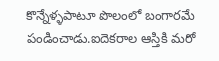కొన్నేళ్ళపాటూ పొలంలో బంగారమే పండించాడు.ఐదెకరాల ఆస్తికి మరో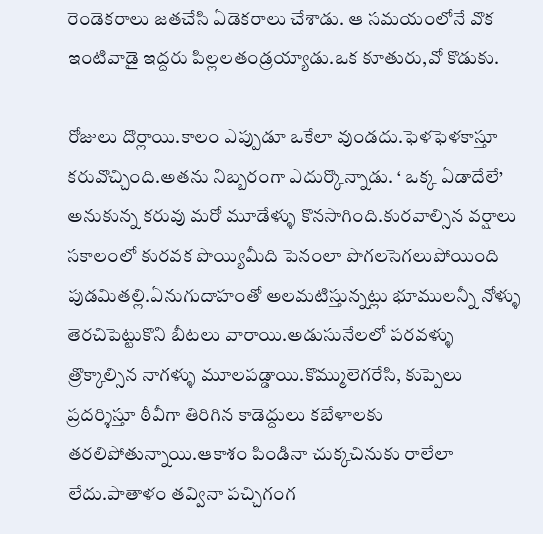రెండెకరాలు జతచేసి ఏడెకరాలు చేశాడు. ఆ సమయంలోనే వొక ఇంటివాడై ఇద్దరు పిల్లలతండ్రయ్యాడు.ఒక కూతురు,వో కొడుకు.

రోజులు దొర్లాయి.కాలం ఎప్పుడూ ఒకేలా వుండదు.ఫెళఫెళకాస్తూ కరువొచ్చింది.అతను నిబ్బరంగా ఎదుర్కొన్నాడు. ‘ ఒక్క ఏడాదేలే’ అనుకున్న కరువు మరో మూడేళ్ళు కొనసాగింది.కురవాల్సిన వర్షాలు సకాలంలో కురవక పొయ్యిమీది పెనంలా పొగలసెగలుపోయింది పుడమితల్లి.ఏనుగుదాహంతో అలమటిస్తున్నట్లు భూములన్నీ నోళ్ళు తెరచిపెట్టుకొని బీటలు వారాయి.అడుసునేలలో పరవళ్ళు త్రొక్కాల్సిన నాగళ్ళు మూలపడ్డాయి.కొమ్ములెగరేసి, కుప్పెలు ప్రదర్శిస్తూ ఠీవీగా తిరిగిన కాడెద్దులు కబేళాలకు తరలిపోతున్నాయి.ఆకాశం పిండినా చుక్కచినుకు రాలేలా లేదు.పాతాళం తవ్వినా పచ్చిగంగ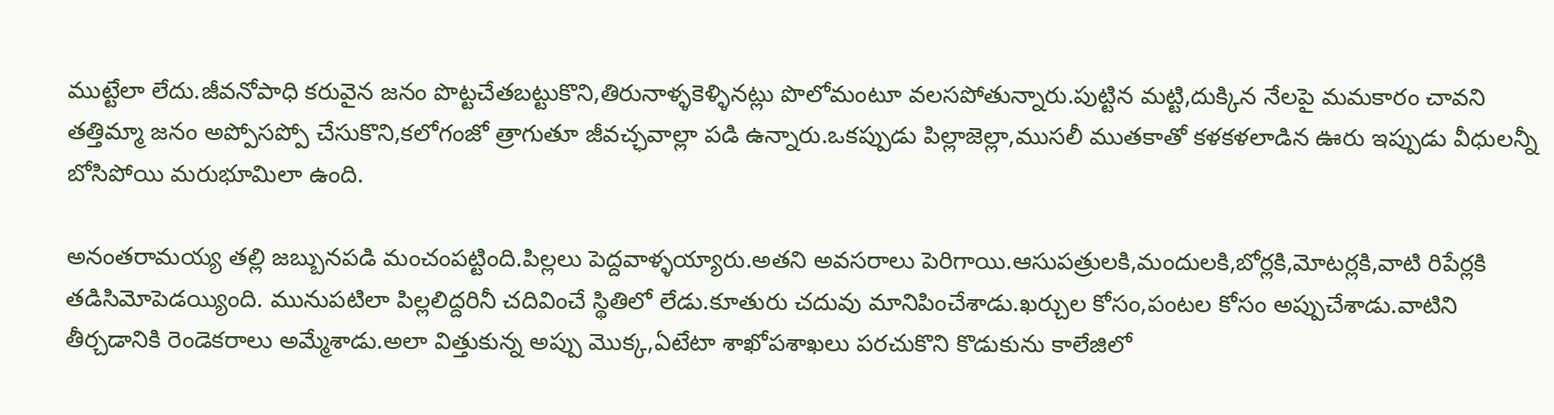ముట్టేలా లేదు.జీవనోపాధి కరువైన జనం పొట్టచేతబట్టుకొని,తిరునాళ్ళకెళ్ళినట్లు పొలోమంటూ వలసపోతున్నారు.పుట్టిన మట్టి,దుక్కిన నేలపై మమకారం చావని తత్తిమ్మా జనం అప్పోసప్పో చేసుకొని,కలోగంజో త్రాగుతూ జీవచ్ఛవాల్లా పడి ఉన్నారు.ఒకప్పుడు పిల్లాజెల్లా,ముసలీ ముతకాతో కళకళలాడిన ఊరు ఇప్పుడు వీధులన్నీ బోసిపోయి మరుభూమిలా ఉంది.

అనంతరామయ్య తల్లి జబ్బునపడి మంచంపట్టింది.పిల్లలు పెద్దవాళ్ళయ్యారు.అతని అవసరాలు పెరిగాయి.ఆసుపత్రులకి,మందులకి,బోర్లకి,మోటర్లకి,వాటి రిపేర్లకి తడిసిమోపెడయ్యింది. మునుపటిలా పిల్లలిద్దరినీ చదివించే స్థితిలో లేడు.కూతురు చదువు మానిపించేశాడు.ఖర్చుల కోసం,పంటల కోసం అప్పుచేశాడు.వాటిని తీర్చడానికి రెండెకరాలు అమ్మేశాడు.అలా విత్తుకున్న అప్పు మొక్క,ఏటేటా శాఖోపశాఖలు పరచుకొని కొడుకును కాలేజిలో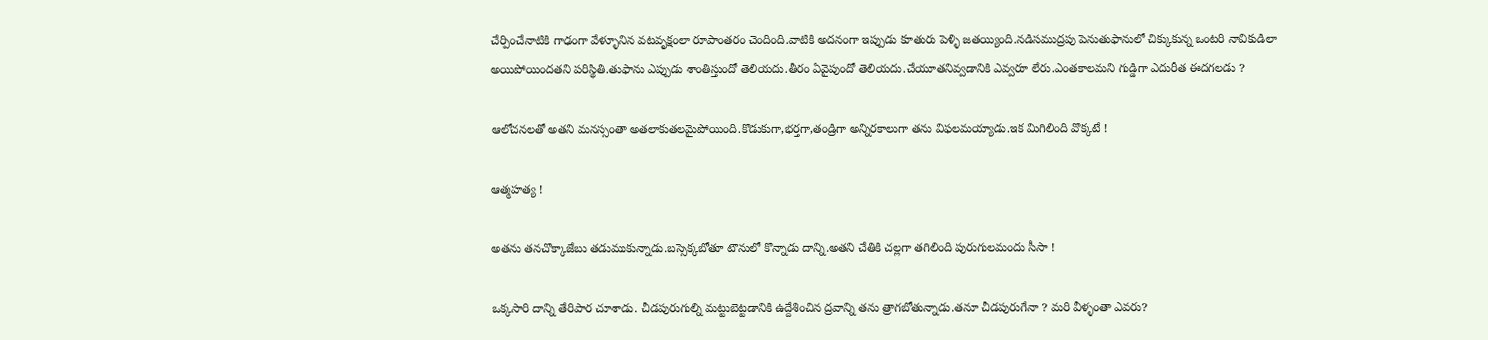చేర్పించేనాటికి గాఢంగా వేళ్ళూనిన వటవృక్షంలా రూపాంతరం చెందింది.వాటికి అదనంగా ఇప్పుడు కూతురు పెళ్ళి జతయ్యింది.నడిసముద్రపు పెనుతుఫానులో చిక్కుకున్న ఒంటరి నావికుడిలా అయిపోయిందతని పరిస్థితి.తుఫాను ఎప్పుడు శాంతిస్తుందో తెలియదు.తీరం ఏవైపుందో తెలియదు.చేయూతనివ్వడానికి ఎవ్వరూ లేరు.ఎంతకాలమని గుడ్డిగా ఎదురీత ఈదగలడు ?

ఆలోచనలతో అతని మనస్సంతా అతలాకుతలమైపోయింది.కొడుకుగా,భర్తగా,తండ్రిగా అన్నిరకాలుగా తను విఫలమయ్యాడు.ఇక మిగిలింది వొక్కటే !

ఆత్మహత్య !

అతను తనచొక్కాజేబు తడుముకున్నాడు.బస్సెక్కబోతూ టౌనులో కొన్నాడు దాన్ని.అతని చేతికి చల్లగా తగిలింది పురుగులమందు సీసా !

ఒక్కసారి దాన్ని తేరిపార చూశాడు. చీడపురుగుల్ని మట్టుబెట్టడానికి ఉద్దేశించిన ద్రవాన్ని తను త్రాగబోతున్నాడు.తనూ చీడపురుగేనా ? మరి వీళ్ళంతా ఎవరు?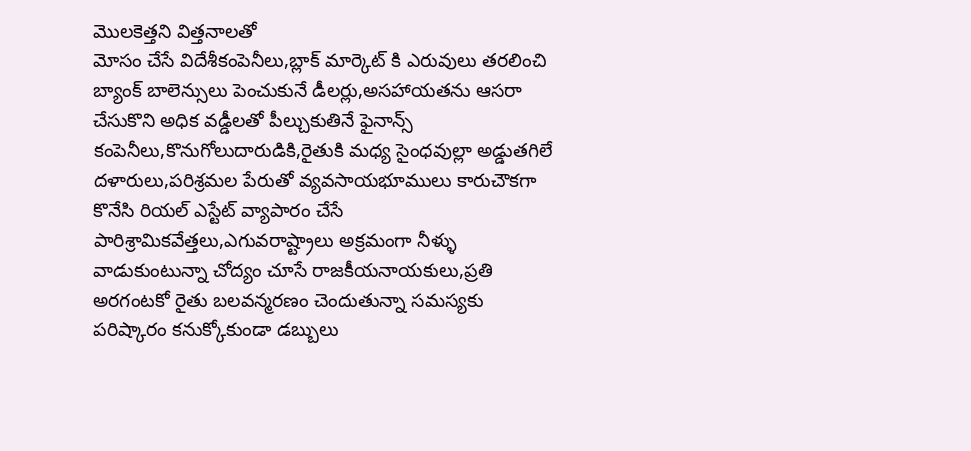మొలకెత్తని విత్తనాలతో
మోసం చేసే విదేశీకంపెనీలు,బ్లాక్ మార్కెట్ కి ఎరువులు తరలించి బ్యాంక్ బాలెన్సులు పెంచుకునే డీలర్లు,అసహాయతను ఆసరా చేసుకొని అధిక వడ్డీలతో పీల్చుకుతినే ఫైనాన్స్
కంపెనీలు,కొనుగోలుదారుడికి,రైతుకి మధ్య సైంధవుల్లా అడ్డుతగిలే దళారులు,పరిశ్రమల పేరుతో వ్యవసాయభూములు కారుచౌకగా కొనేసి రియల్ ఎస్టేట్ వ్యాపారం చేసే పారిశ్రామికవేత్తలు,ఎగువరాష్ట్రాలు అక్రమంగా నీళ్ళు వాడుకుంటున్నా చోద్యం చూసే రాజకీయనాయకులు,ప్రతి అరగంటకో రైతు బలవన్మరణం చెందుతున్నా సమస్యకు పరిష్కారం కనుక్కోకుండా డబ్బులు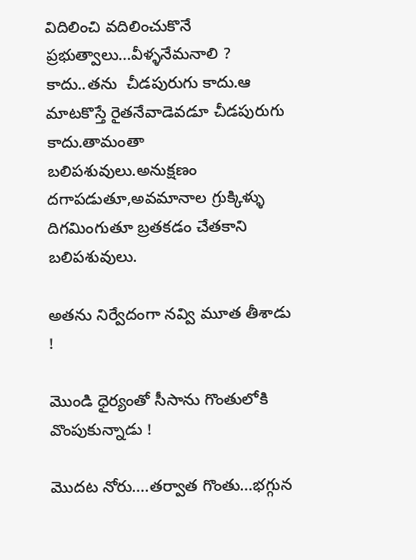విదిలించి వదిలించుకొనే ప్రభుత్వాలు…వీళ్ళనేమనాలి ? కాదు..తను  చీడపురుగు కాదు.ఆ మాటకొస్తే రైతనేవాడెవడూ చీడపురుగు కాదు.తామంతా బలిపశువులు.అనుక్షణం దగాపడుతూ,అవమానాల గ్రుక్కిళ్ళు దిగమింగుతూ బ్రతకడం చేతకాని బలిపశువులు.

అతను నిర్వేదంగా నవ్వి మూత తీశాడు !

మొండి ధైర్యంతో సీసాను గొంతులోకి వొంపుకున్నాడు !

మొదట నోరు….తర్వాత గొంతు…భగ్గున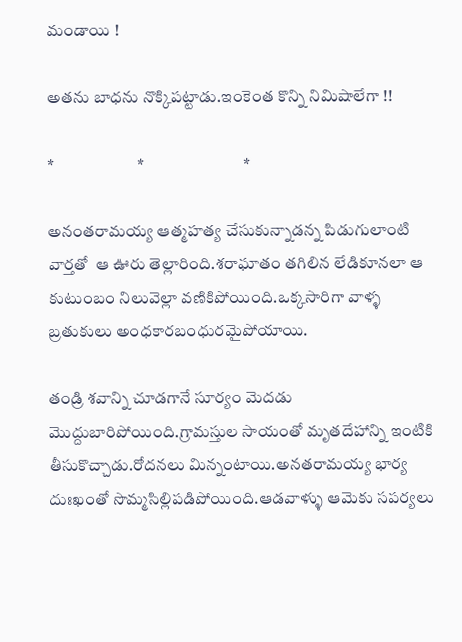మండాయి !

అతను బాధను నొక్కిపట్టాడు.ఇంకెంత కొన్ని నిమిషాలేగా !!

*                         *                              *

అనంతరామయ్య ఆత్మహత్య చేసుకున్నాడన్న పిడుగులాంటి వార్తతో  ఆ ఊరు తెల్లారింది.శరాఘాతం తగిలిన లేడికూనలా ఆ కుటుంబం నిలువెల్లా వణికిపోయింది.ఒక్కసారిగా వాళ్ళ బ్రతుకులు అంధకారబంధురమైపోయాయి.

తండ్రి శవాన్ని చూడగానే సూర్యం మెదడు మొద్దుబారిపోయింది.గ్రామస్తుల సాయంతో మృతదేహాన్ని ఇంటికి తీసుకొచ్చాడు.రోదనలు మిన్నంటాయి.అనతరామయ్య భార్య దుఃఖంతో సొమ్మసిల్లిపడిపోయింది.ఆడవాళ్ళు ఆమెకు సపర్యలు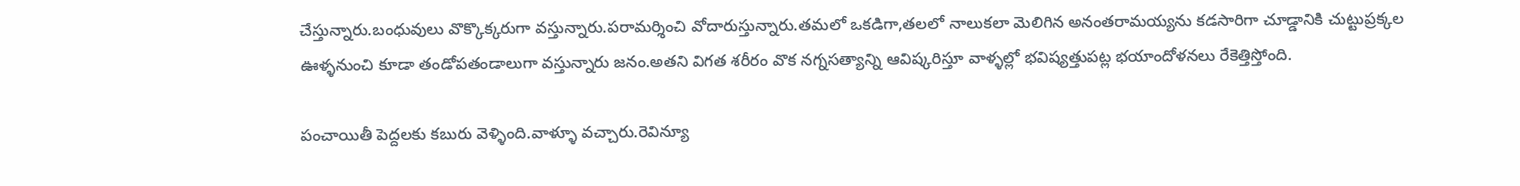చేస్తున్నారు.బంధువులు వొక్కొక్కరుగా వస్తున్నారు.పరామర్శించి వోదారుస్తున్నారు.తమలో ఒకడిగా,తలలో నాలుకలా మెలిగిన అనంతరామయ్యను కడసారిగా చూడ్డానికి చుట్టుప్రక్కల ఊళ్ళనుంచి కూడా తండోపతండాలుగా వస్తున్నారు జనం.అతని విగత శరీరం వొక నగ్నసత్యాన్ని ఆవిష్కరిస్తూ వాళ్ళల్లో భవిష్యత్తుపట్ల భయాందోళనలు రేకెత్తిస్తోంది.

పంచాయితీ పెద్దలకు కబురు వెళ్ళింది.వాళ్ళూ వచ్చారు.రెవిన్యూ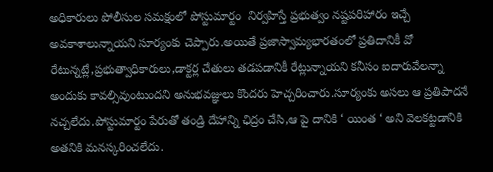అధికారులు పోలీసుల సమక్షంలో పోస్టుమార్టం  నిర్వహిస్తే ప్రభుత్వం నష్టపరిహారం ఇచ్చే అవకాశాలున్నాయని సూర్యంకు చెప్పారు.అయితే ప్రజాస్వామ్యభారతంలో ప్రతిదానికీ వో రేటున్నట్లే,ప్రభుత్వాధికారులు,డాక్టర్ల చేతులు తడపడానికీ రేట్లున్నాయని కనీసం ఐదారువేలన్నా అందుకు కావల్సివుంటుందని అనుభవజ్ఞులు కొందరు హెచ్చరించారు.సూర్యంకు అసలు ఆ ప్రతిపాదనే నచ్చలేదు.పోస్టుమార్టం పేరుతో తండ్రి దేహాన్ని ఛిద్రం చేసి,ఆ పై దానికి ‘ యింత ‘ అని వెలకట్టడానికి అతనికి మనస్కరించలేదు.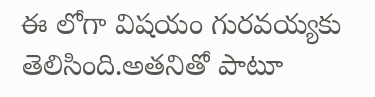ఈ లోగా విషయం గురవయ్యకు తెలిసింది.అతనితో పాటూ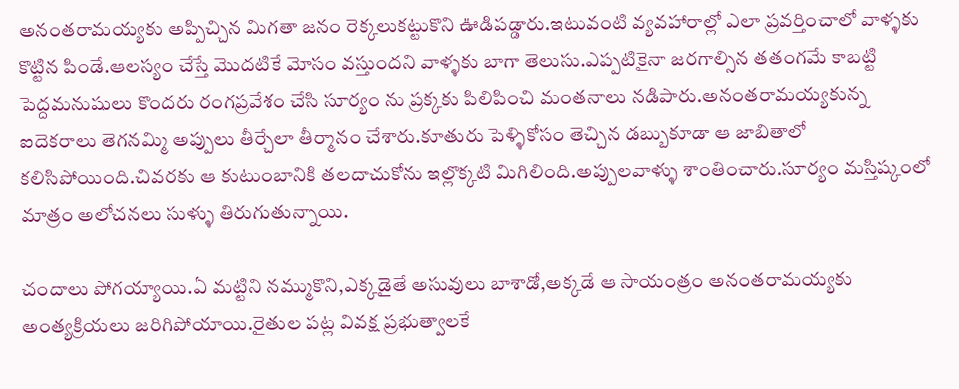అనంతరామయ్యకు అప్పిచ్చిన మిగతా జనం రెక్కలుకట్టుకొని ఊడిపడ్డారు.ఇటువంటి వ్యవహారాల్లో ఎలా ప్రవర్తించాలో వాళ్ళకు కొట్టిన పిండే.ఆలస్యం చేస్తే మొదటికే మోసం వస్తుందని వాళ్ళకు బాగా తెలుసు.ఎప్పటికైనా జరగాల్సిన తతంగమే కాబట్టి పెద్దమనుషులు కొందరు రంగప్రవేశం చేసి సూర్యం ను ప్రక్కకు పిలిపించి మంతనాలు నడిపారు.అనంతరామయ్యకున్న ఐదెకరాలు తెగనమ్మి అప్పులు తీర్చేలా తీర్మానం చేశారు.కూతురు పెళ్ళికోసం తెచ్చిన డబ్బుకూడా ఆ జాబితాలో కలిసిపోయింది.చివరకు ఆ కుటుంబానికి తలదాచుకోను ఇల్లొక్కటి మిగిలింది.అప్పులవాళ్ళు శాంతించారు.సూర్యం మస్తిష్కంలో మాత్రం అలోచనలు సుళ్ళు తిరుగుతున్నాయి.

చందాలు పోగయ్యాయి.ఏ మట్టిని నమ్ముకొని,ఎక్కడైతే అసువులు బాశాడో,అక్కడే ఆ సాయంత్రం అనంతరామయ్యకు అంత్యక్రియలు జరిగిపోయాయి.రైతుల పట్ల వివక్ష ప్రభుత్వాలకే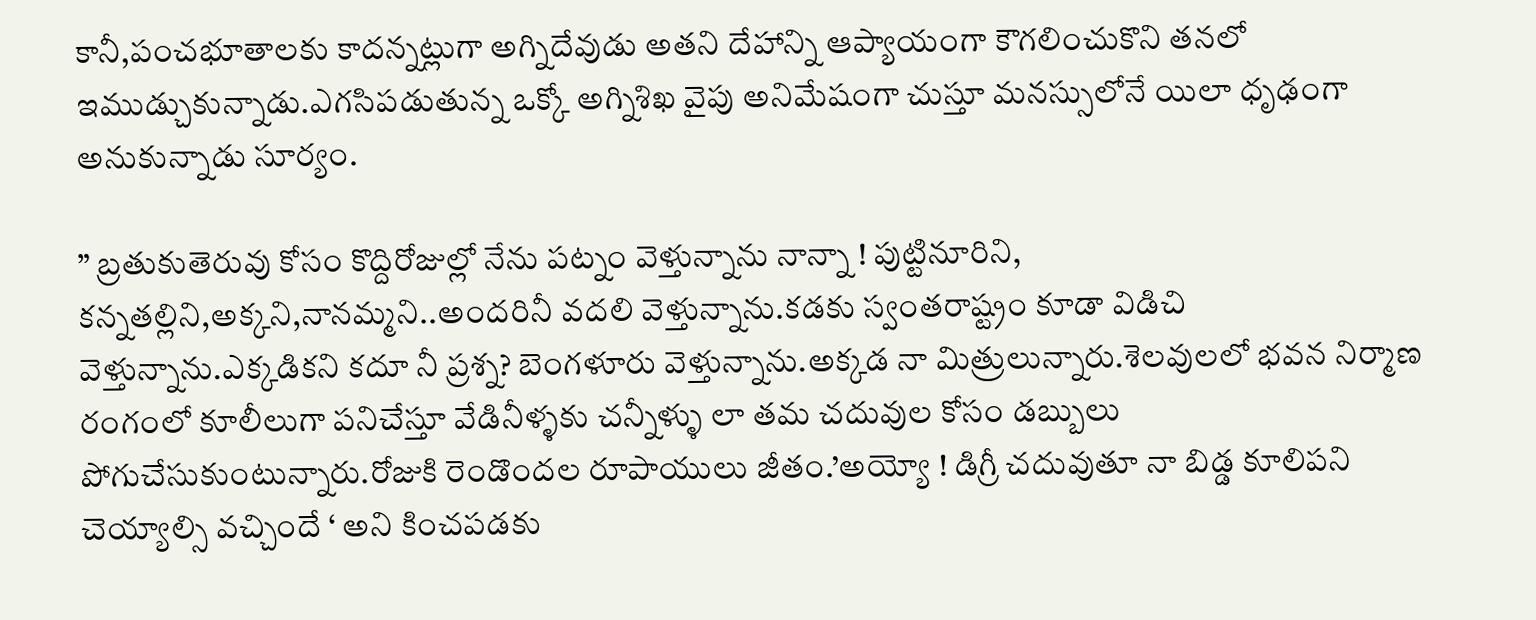కానీ,పంచభూతాలకు కాదన్నట్లుగా అగ్నిదేవుడు అతని దేహాన్ని ఆప్యాయంగా కౌగలించుకొని తనలో ఇముడ్చుకున్నాడు.ఎగసిపడుతున్న ఒక్కో అగ్నిశిఖ వైపు అనిమేషంగా చుస్తూ మనస్సులోనే యిలా ధృఢంగా అనుకున్నాడు సూర్యం.

” బ్రతుకుతెరువు కోసం కొద్దిరోజుల్లో నేను పట్నం వెళ్తున్నాను నాన్నా ! పుట్టినూరిని, కన్నతల్లిని,అక్కని,నానమ్మని..అందరినీ వదలి వెళ్తున్నాను.కడకు స్వంతరాష్ట్రం కూడా విడిచి
వెళ్తున్నాను.ఎక్కడికని కదూ నీ ప్రశ్న? బెంగళూరు వెళ్తున్నాను.అక్కడ నా మిత్రులున్నారు.శెలవులలో భవన నిర్మాణ రంగంలో కూలీలుగా పనిచేస్తూ వేడినీళ్ళకు చన్నీళ్ళు లా తమ చదువుల కోసం డబ్బులు పోగుచేసుకుంటున్నారు.రోజుకి రెండొందల రూపాయులు జీతం.’అయ్యో ! డిగ్రీ చదువుతూ నా బిడ్డ కూలిపని చెయ్యాల్సి వచ్చిందే ‘ అని కించపడకు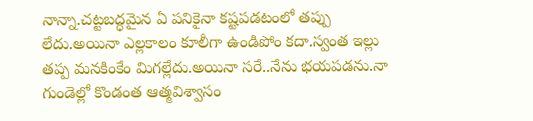నాన్నా.చట్టబద్ధమైన ఏ పనికైనా కష్టపడటంలో తప్పు లేదు.అయినా ఎల్లకాలం కూలీగా ఉండిపోం కదా.స్వంత ఇల్లు తప్ప మనకింకేం మిగల్లేదు.అయినా సరే..నేను భయపడను.నా గుండెల్లో కొండంత ఆత్మవిశ్వాసం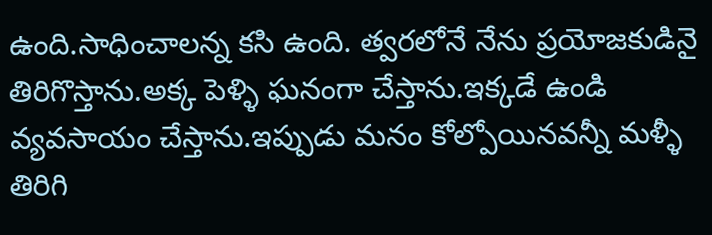ఉంది.సాధించాలన్న కసి ఉంది. త్వరలోనే నేను ప్రయోజకుడినై తిరిగొస్తాను.అక్క పెళ్ళి ఘనంగా చేస్తాను.ఇక్కడే ఉండి వ్యవసాయం చేస్తాను.ఇప్పుడు మనం కోల్పోయినవన్నీ మళ్ళీ తిరిగి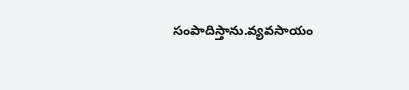సంపాదిస్తాను.వ్యవసాయం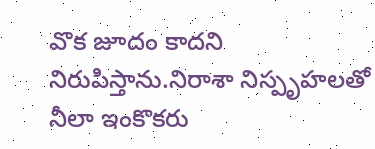వొక జూదం కాదని నిరుపిస్తాను.నిరాశా నిస్పృహలతో నీలా ఇంకొకరు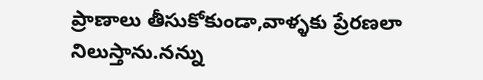ప్రాణాలు తీసుకోకుండా,వాళ్ళకు ప్రేరణలా నిలుస్తాను.నన్ను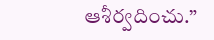ఆశీర్వదించు.”